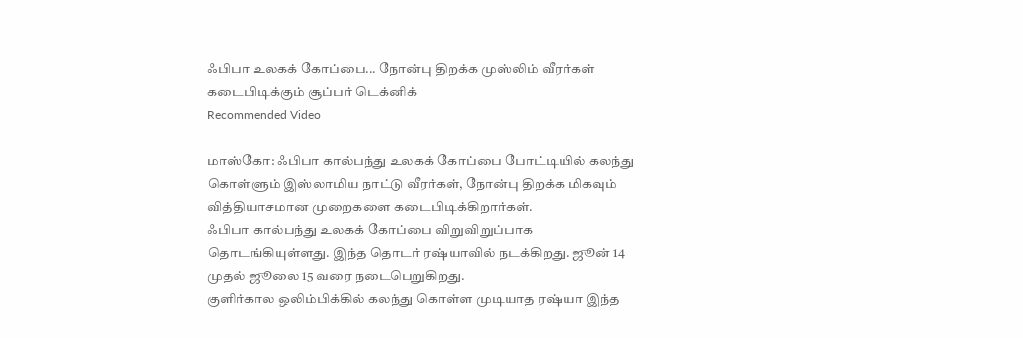ஃபிபா உலகக் கோப்பை... நோன்பு திறக்க முஸ்லிம் வீரர்கள் கடைபிடிக்கும் சூப்பர் டெக்னிக்
Recommended Video

மாஸ்கோ: ஃபிபா கால்பந்து உலகக் கோப்பை போட்டியில் கலந்து கொள்ளும் இஸ்லாமிய நாட்டு வீரர்கள், நோன்பு திறக்க மிகவும் வித்தியாசமான முறைகளை கடைபிடிக்கிறார்கள்.
ஃபிபா கால்பந்து உலகக் கோப்பை விறுவிறுப்பாக தொடங்கியுள்ளது. இந்த தொடர் ரஷ்யாவில் நடக்கிறது. ஜூன் 14 முதல் ஜூலை 15 வரை நடைபெறுகிறது.
குளிர்கால ஒலிம்பிக்கில் கலந்து கொள்ள முடியாத ரஷ்யா இந்த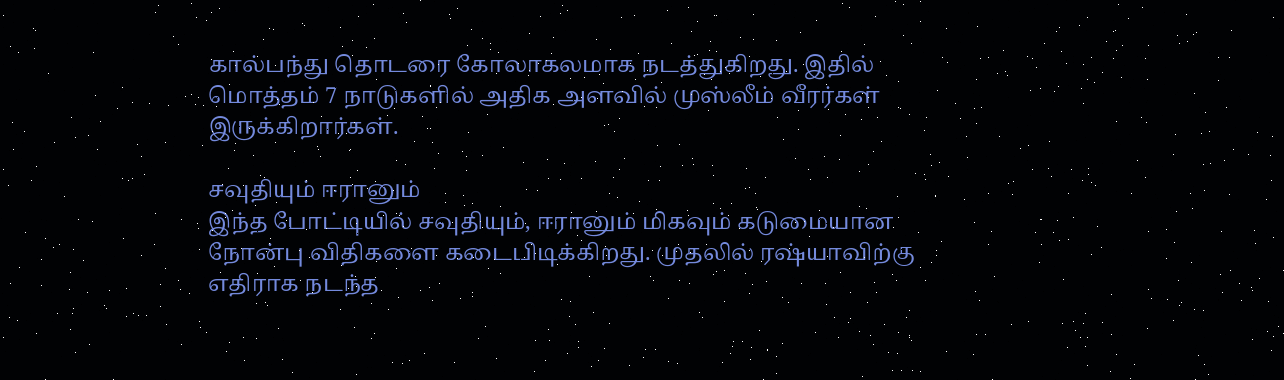கால்பந்து தொடரை கோலாகலமாக நடத்துகிறது. இதில் மொத்தம் 7 நாடுகளில் அதிக அளவில் முஸ்லீம் வீரர்கள் இருக்கிறார்கள்.

சவுதியும் ஈரானும்
இந்த போட்டியில் சவுதியும், ஈரானும் மிகவும் கடுமையான நோன்பு விதிகளை கடைபிடிக்கிறது. முதலில் ரஷ்யாவிற்கு எதிராக நடந்த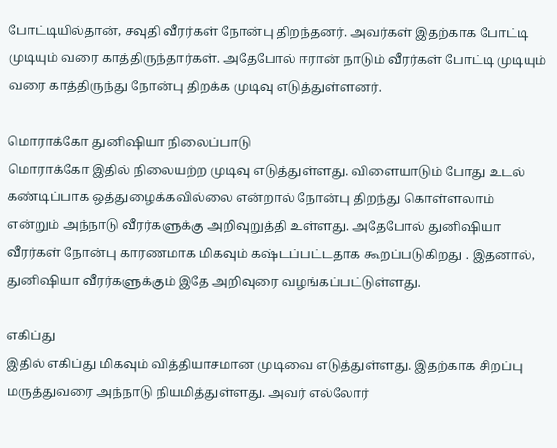போட்டியில்தான், சவுதி வீரர்கள் நோன்பு திறந்தனர். அவர்கள் இதற்காக போட்டி முடியும் வரை காத்திருந்தார்கள். அதேபோல் ஈரான் நாடும் வீரர்கள் போட்டி முடியும் வரை காத்திருந்து நோன்பு திறக்க முடிவு எடுத்துள்ளனர்.

மொராக்கோ துனிஷியா நிலைப்பாடு
மொராக்கோ இதில் நிலையற்ற முடிவு எடுத்துள்ளது. விளையாடும் போது உடல் கண்டிப்பாக ஒத்துழைக்கவில்லை என்றால் நோன்பு திறந்து கொள்ளலாம் என்றும் அந்நாடு வீரர்களுக்கு அறிவுறுத்தி உள்ளது. அதேபோல் துனிஷியா வீரர்கள் நோன்பு காரணமாக மிகவும் கஷ்டப்பட்டதாக கூறப்படுகிறது . இதனால், துனிஷியா வீரர்களுக்கும் இதே அறிவுரை வழங்கப்பட்டுள்ளது.

எகிப்து
இதில் எகிப்து மிகவும் வித்தியாசமான முடிவை எடுத்துள்ளது. இதற்காக சிறப்பு மருத்துவரை அந்நாடு நியமித்துள்ளது. அவர் எல்லோர்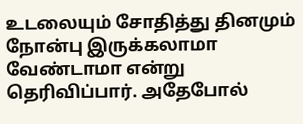உடலையும் சோதித்து தினமும் நோன்பு இருக்கலாமா வேண்டாமா என்று தெரிவிப்பார். அதேபோல்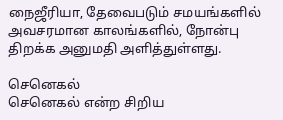நைஜீரியா, தேவைபடும் சமயங்களில் அவசரமான காலங்களில், நோன்பு திறக்க அனுமதி அளித்துள்ளது.

செனெகல்
செனெகல் என்ற சிறிய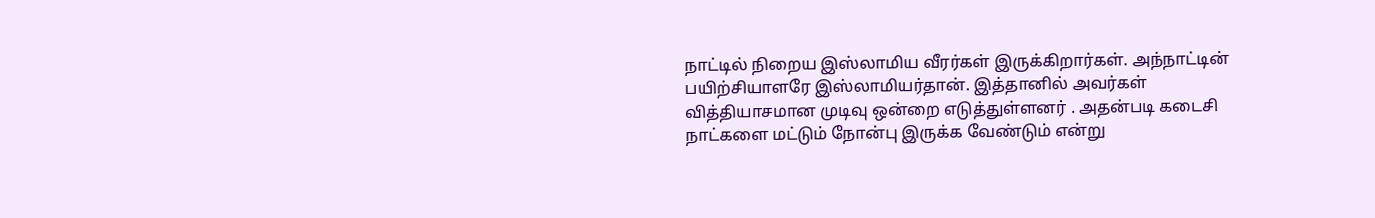நாட்டில் நிறைய இஸ்லாமிய வீரர்கள் இருக்கிறார்கள். அந்நாட்டின் பயிற்சியாளரே இஸ்லாமியர்தான். இத்தானில் அவர்கள் வித்தியாசமான முடிவு ஒன்றை எடுத்துள்ளனர் . அதன்படி கடைசி நாட்களை மட்டும் நோன்பு இருக்க வேண்டும் என்று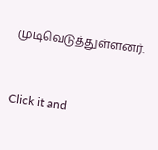முடிவெடுத்துள்ளனர்.


Click it and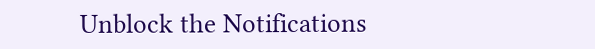Unblock the Notifications